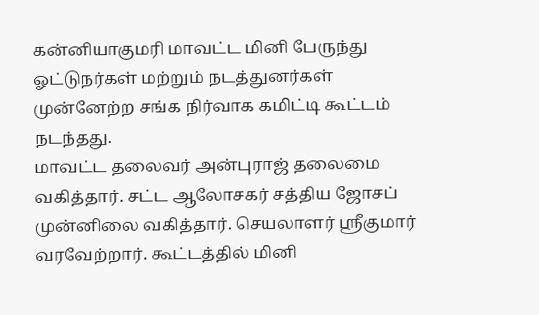கன்னியாகுமரி மாவட்ட மினி பேருந்து ஓட்டுநர்கள் மற்றும் நடத்துனர்கள் முன்னேற்ற சங்க நிர்வாக கமிட்டி கூட்டம் நடந்தது.
மாவட்ட தலைவர் அன்புராஜ் தலைமை வகித்தார். சட்ட ஆலோசகர் சத்திய ஜோசப் முன்னிலை வகித்தார். செயலாளர் ஸ்ரீகுமார் வரவேற்றார். கூட்டத்தில் மினி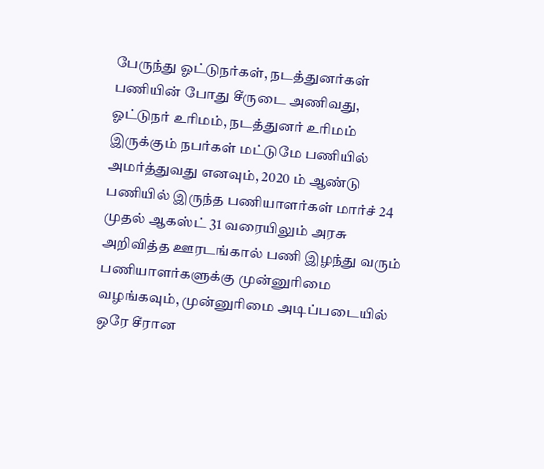பேருந்து ஓட்டுநர்கள், நடத்துனர்கள் பணியின் போது சீருடை அணிவது, ஓட்டுநர் உரிமம், நடத்துனர் உரிமம் இருக்கும் நபர்கள் மட்டுமே பணியில் அமர்த்துவது எனவும், 2020 ம் ஆண்டு பணியில் இருந்த பணியாளர்கள் மார்ச் 24 முதல் ஆகஸ்ட் 31 வரையிலும் அரசு அறிவித்த ஊரடங்கால் பணி இழந்து வரும் பணியாளர்களுக்கு முன்னுரிமை வழங்கவும், முன்னுரிமை அடிப்படையில் ஒரே சீரான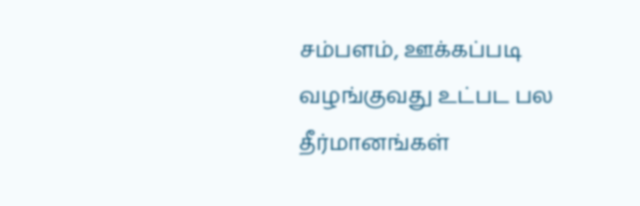சம்பளம், ஊக்கப்படி வழங்குவது உட்பட பல தீர்மானங்கள்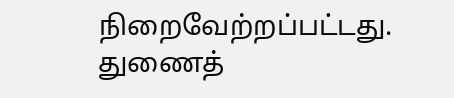நிறைவேற்றப்பட்டது. துணைத்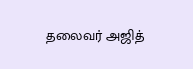தலைவர் அஜித்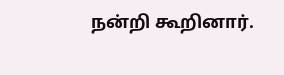நன்றி கூறினார்.